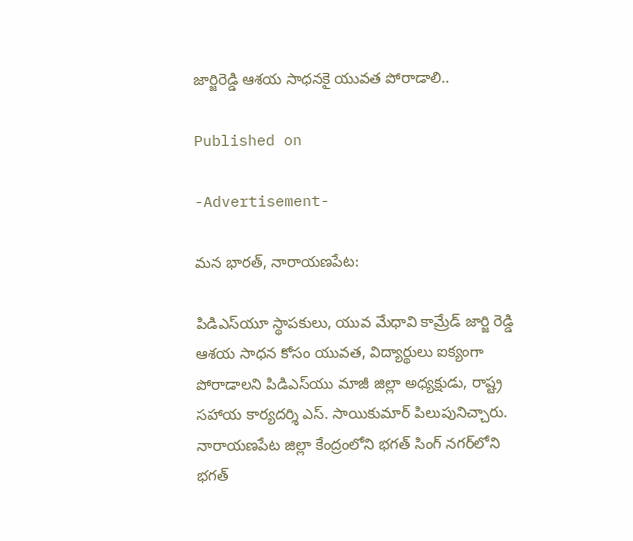జార్జిరెడ్డి ఆశయ సాధనకై యువత పోరాడాలి..

Published on

-Advertisement-

మన భారత్, నారాయణపేట:

పిడిఎస్‌యూ స్థాపకులు, యువ మేధావి కామ్రేడ్ జార్జి రెడ్డి ఆశయ సాధన కోసం యువత, విద్యార్థులు ఐక్యంగా పోరాడాలని పిడిఎస్‌యు మాజీ జిల్లా అధ్యక్షుడు, రాష్ట్ర సహాయ కార్యదర్శి ఎస్. సాయికుమార్ పిలుపునిచ్చారు. నారాయణపేట జిల్లా కేంద్రంలోని భగత్ సింగ్ నగర్‌లోని భగత్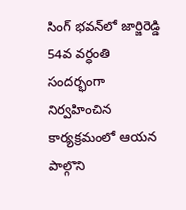సింగ్ భవన్‌లో జార్జిరెడ్డి 54వ వర్ధంతి సందర్భంగా నిర్వహించిన కార్యక్రమంలో ఆయన పాల్గొని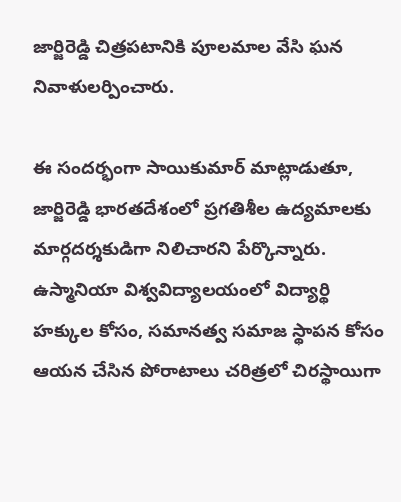జార్జిరెడ్డి చిత్రపటానికి పూలమాల వేసి ఘన నివాళులర్పించారు.

ఈ సందర్భంగా సాయికుమార్ మాట్లాడుతూ, జార్జిరెడ్డి భారతదేశంలో ప్రగతిశీల ఉద్యమాలకు మార్గదర్శకుడిగా నిలిచారని పేర్కొన్నారు. ఉస్మానియా విశ్వవిద్యాలయంలో విద్యార్థి హక్కుల కోసం, సమానత్వ సమాజ స్థాపన కోసం ఆయన చేసిన పోరాటాలు చరిత్రలో చిరస్థాయిగా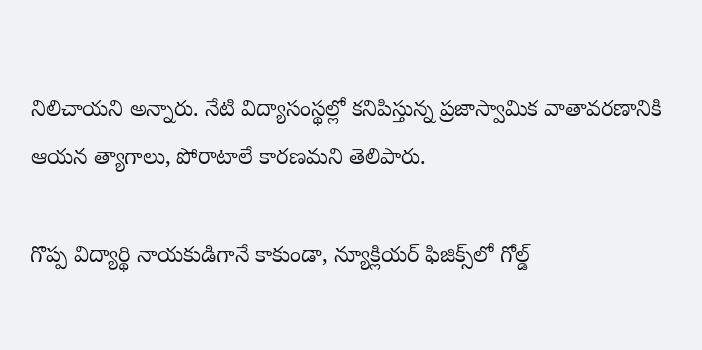నిలిచాయని అన్నారు. నేటి విద్యాసంస్థల్లో కనిపిస్తున్న ప్రజాస్వామిక వాతావరణానికి ఆయన త్యాగాలు, పోరాటాలే కారణమని తెలిపారు.

గొప్ప విద్యార్థి నాయకుడిగానే కాకుండా, న్యూక్లియర్ ఫిజిక్స్‌లో గోల్డ్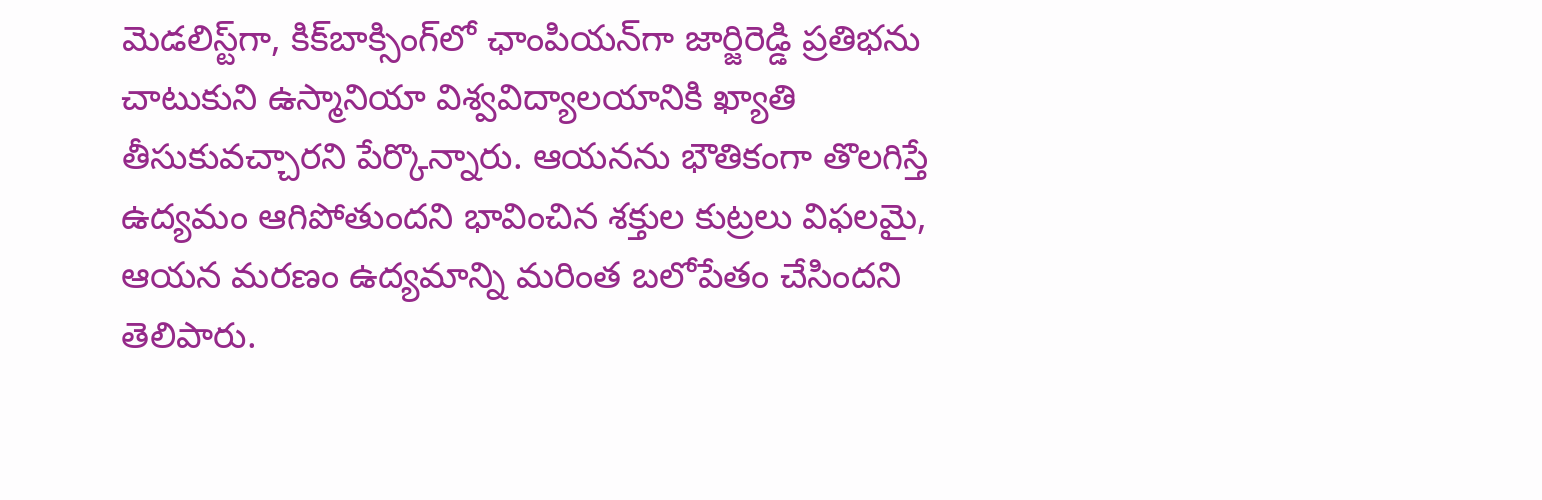మెడలిస్ట్‌గా, కిక్‌బాక్సింగ్‌లో ఛాంపియన్‌గా జార్జిరెడ్డి ప్రతిభను చాటుకుని ఉస్మానియా విశ్వవిద్యాలయానికి ఖ్యాతి తీసుకువచ్చారని పేర్కొన్నారు. ఆయనను భౌతికంగా తొలగిస్తే ఉద్యమం ఆగిపోతుందని భావించిన శక్తుల కుట్రలు విఫలమై, ఆయన మరణం ఉద్యమాన్ని మరింత బలోపేతం చేసిందని తెలిపారు.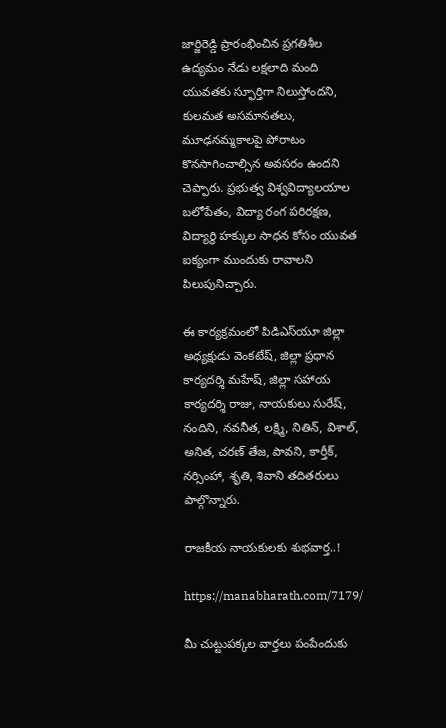జార్జిరెడ్డి ప్రారంభించిన ప్రగతిశీల ఉద్యమం నేడు లక్షలాది మంది యువతకు స్ఫూర్తిగా నిలుస్తోందని, కులమత అసమానతలు, మూఢనమ్మకాలపై పోరాటం కొనసాగించాల్సిన అవసరం ఉందని చెప్పారు. ప్రభుత్వ విశ్వవిద్యాలయాల బలోపేతం, విద్యా రంగ పరిరక్షణ, విద్యార్థి హక్కుల సాధన కోసం యువత ఐక్యంగా ముందుకు రావాలని పిలుపునిచ్చారు.

ఈ కార్యక్రమంలో పిడిఎస్‌యూ జిల్లా అధ్యక్షుడు వెంకటేష్, జిల్లా ప్రధాన కార్యదర్శి మహేష్, జిల్లా సహాయ కార్యదర్శి రాజు, నాయకులు సురేష్, నందిని, నవనీత, లక్ష్మి, నితిన్, విశాల్, అనిత, చరణ్ తేజ, పావని, కార్తీక్, నర్సింహా, శృతి, శివాని తదితరులు పాల్గొన్నారు.

రాజకీయ నాయకులకు శుభవార్త..!

https://manabharath.com/7179/

మీ చుట్టుపక్కల వార్తలు పంపేందుకు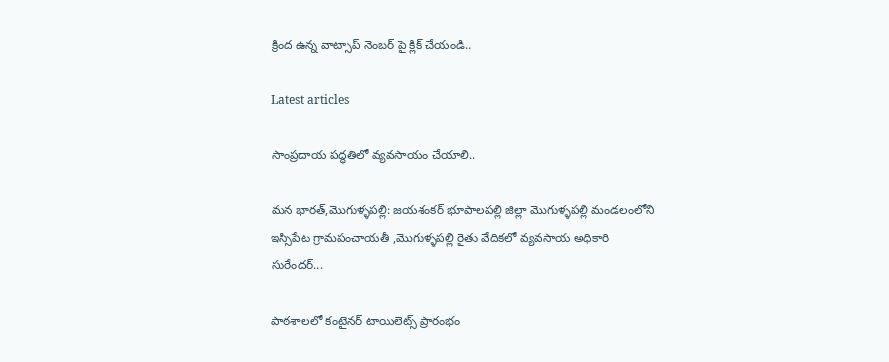క్రింద ఉన్న వాట్సాప్ నెంబర్ పై క్లిక్ చేయండి..

Latest articles

సాంప్రదాయ పద్ధతిలో వ్యవసాయం చేయాలి..

మన భారత్,మొగుళ్ళపల్లి: జయశంకర్ భూపాలపల్లి జిల్లా మొగుళ్ళపల్లి మండలంలోని ఇస్సిపేట గ్రామపంచాయతీ ,మొగుళ్ళపల్లి రైతు వేదికలో వ్యవసాయ అధికారి సురేందర్...

పాఠశాలలో కంటైనర్ టాయిలెట్స్ ప్రారంభం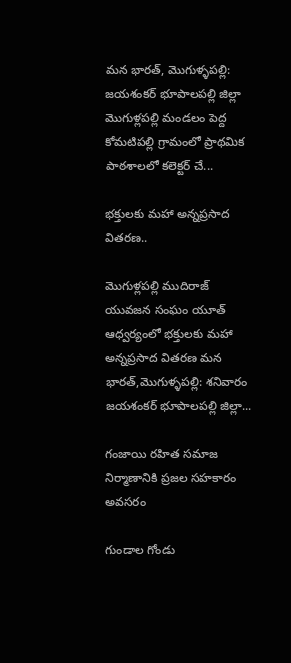మన భారత్, మొగుళ్ళపల్లి: జయశంకర్ భూపాలపల్లి జిల్లా మొగుళ్లపల్లి మండలం పెద్ద కోమటిపల్లి గ్రామంలో ప్రాథమిక పాఠశాలలో కలెక్టర్ చే...

భక్తులకు మహా అన్నప్రసాద వితరణ..

మొగుళ్లపల్లి ముదిరాజ్ యువజన సంఘం యూత్ ఆధ్వర్యంలో భక్తులకు మహా అన్నప్రసాద వితరణ మన భారత్,మొగుళ్ళపల్లి: శనివారం జయశంకర్ భూపాలపల్లి జిల్లా...

గంజాయి రహిత సమాజ నిర్మాణానికి ప్రజల సహకారం అవసరం

గుండాల గోండు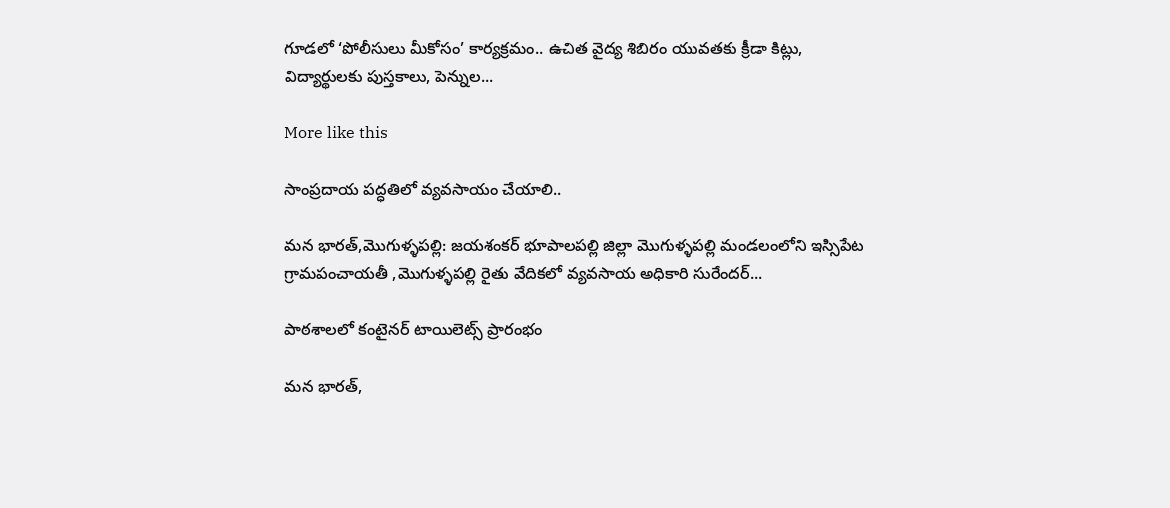గూడలో ‘పోలీసులు మీకోసం’ కార్యక్రమం.. ఉచిత వైద్య శిబిరం యువతకు క్రీడా కిట్లు, విద్యార్థులకు పుస్తకాలు, పెన్నుల...

More like this

సాంప్రదాయ పద్ధతిలో వ్యవసాయం చేయాలి..

మన భారత్,మొగుళ్ళపల్లి: జయశంకర్ భూపాలపల్లి జిల్లా మొగుళ్ళపల్లి మండలంలోని ఇస్సిపేట గ్రామపంచాయతీ ,మొగుళ్ళపల్లి రైతు వేదికలో వ్యవసాయ అధికారి సురేందర్...

పాఠశాలలో కంటైనర్ టాయిలెట్స్ ప్రారంభం

మన భారత్,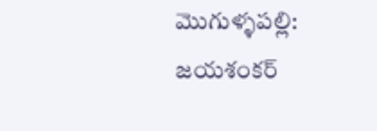మొగుళ్ళపల్లి: జయశంకర్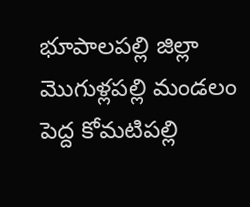భూపాలపల్లి జిల్లా మొగుళ్లపల్లి మండలం పెద్ద కోమటిపల్లి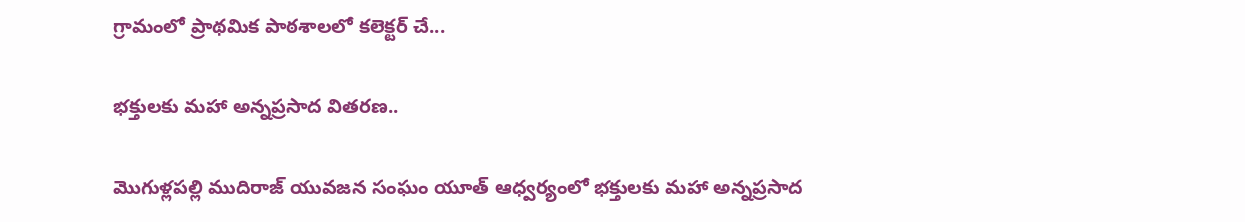గ్రామంలో ప్రాథమిక పాఠశాలలో కలెక్టర్ చే...

భక్తులకు మహా అన్నప్రసాద వితరణ..

మొగుళ్లపల్లి ముదిరాజ్ యువజన సంఘం యూత్ ఆధ్వర్యంలో భక్తులకు మహా అన్నప్రసాద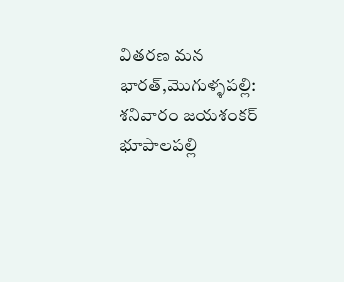వితరణ మన భారత్,మొగుళ్ళపల్లి: శనివారం జయశంకర్ భూపాలపల్లి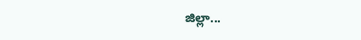జిల్లా...